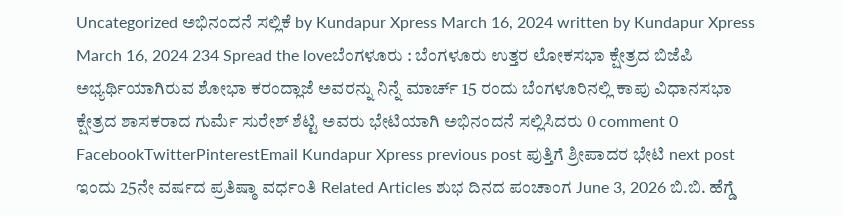Uncategorized ಅಭಿನಂದನೆ ಸಲ್ಲಿಕೆ by Kundapur Xpress March 16, 2024 written by Kundapur Xpress March 16, 2024 234 Spread the loveಬೆಂಗಳೂರು : ಬೆಂಗಳೂರು ಉತ್ತರ ಲೋಕಸಭಾ ಕ್ಷೇತ್ರದ ಬಿಜೆಪಿ ಅಭ್ಯರ್ಥಿಯಾಗಿರುವ ಶೋಭಾ ಕರಂದ್ಲಾಜೆ ಅವರನ್ನು ನಿನ್ನೆ ಮಾರ್ಚ್ 15 ರಂದು ಬೆಂಗಳೂರಿನಲ್ಲಿ ಕಾಪು ವಿಧಾನಸಭಾ ಕ್ಷೇತ್ರದ ಶಾಸಕರಾದ ಗುರ್ಮೆ ಸುರೇಶ್ ಶೆಟ್ಟಿ ಅವರು ಭೇಟಿಯಾಗಿ ಅಭಿನಂದನೆ ಸಲ್ಲಿಸಿದರು 0 comment 0 FacebookTwitterPinterestEmail Kundapur Xpress previous post ಪುತ್ತಿಗೆ ಶ್ರೀಪಾದರ ಭೇಟಿ next post ಇಂದು 25ನೇ ವರ್ಷದ ಪ್ರತಿಷ್ಠಾ ವರ್ಧಂತಿ Related Articles ಶುಭ ದಿನದ ಪಂಚಾಂಗ June 3, 2026 ಬಿ.ಬಿ. ಹೆಗ್ಡೆ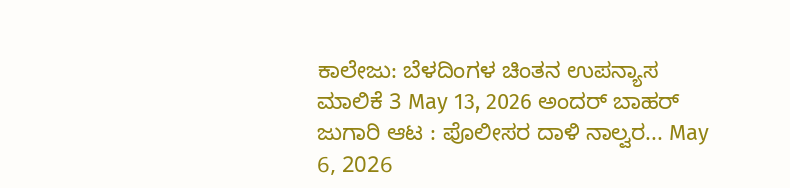ಕಾಲೇಜು: ಬೆಳದಿಂಗಳ ಚಿಂತನ ಉಪನ್ಯಾಸ ಮಾಲಿಕೆ 3 May 13, 2026 ಅಂದರ್ ಬಾಹರ್ ಜುಗಾರಿ ಆಟ : ಪೊಲೀಸರ ದಾಳಿ ನಾಲ್ವರ... May 6, 2026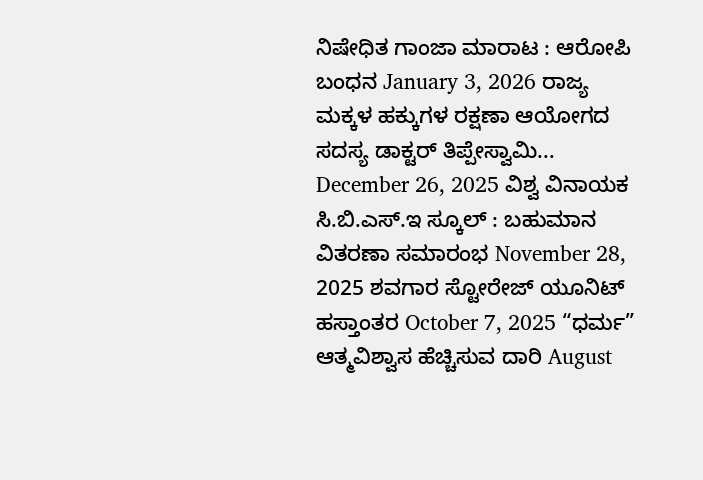ನಿಷೇಧಿತ ಗಾಂಜಾ ಮಾರಾಟ : ಆರೋಪಿ ಬಂಧನ January 3, 2026 ರಾಜ್ಯ ಮಕ್ಕಳ ಹಕ್ಕುಗಳ ರಕ್ಷಣಾ ಆಯೋಗದ ಸದಸ್ಯ ಡಾಕ್ಟರ್ ತಿಪ್ಪೇಸ್ವಾಮಿ... December 26, 2025 ವಿಶ್ವ ವಿನಾಯಕ ಸಿ.ಬಿ.ಎಸ್.ಇ ಸ್ಕೂಲ್ : ಬಹುಮಾನ ವಿತರಣಾ ಸಮಾರಂಭ November 28, 2025 ಶವಗಾರ ಸ್ಟೋರೇಜ್ ಯೂನಿಟ್ ಹಸ್ತಾಂತರ October 7, 2025 “ಧರ್ಮ” ಆತ್ಮವಿಶ್ವಾಸ ಹೆಚ್ಚಿಸುವ ದಾರಿ August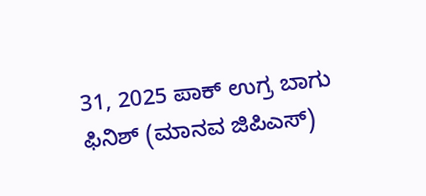31, 2025 ಪಾಕ್ ಉಗ್ರ ಬಾಗು ಫಿನಿಶ್ (ಮಾನವ ಜಿಪಿಎಸ್)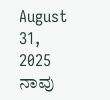August 31, 2025 ನಾವು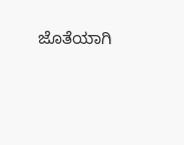ಜೊತೆಯಾಗಿ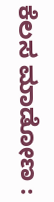ಕೆಲಸ ಮಾಡೋಣ :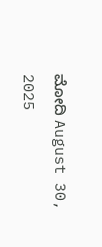ಮೋದಿ August 30, 2025